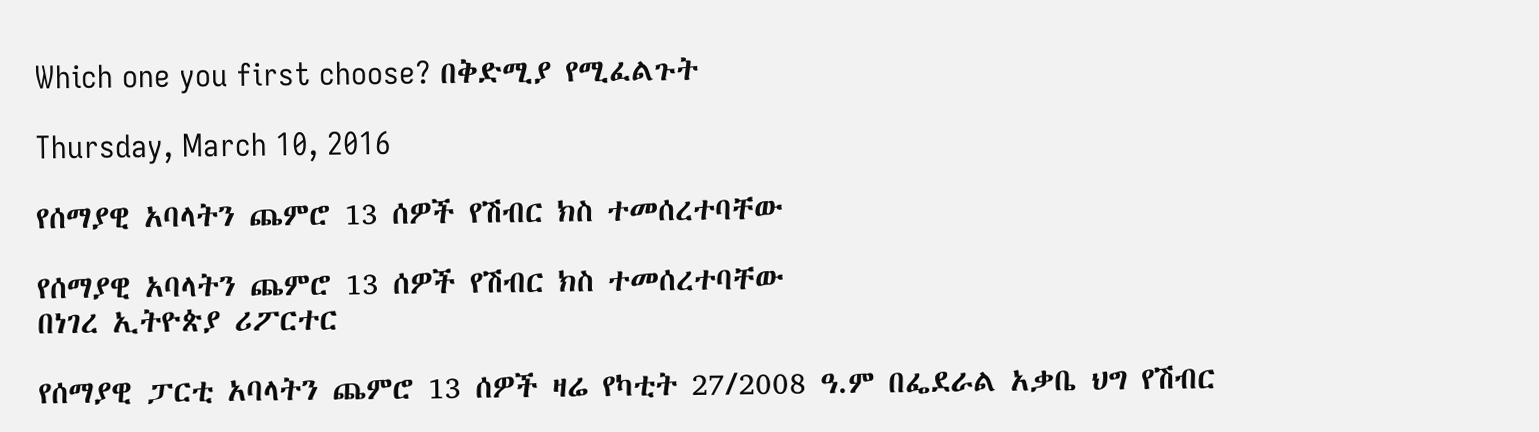Which one you first choose? በቅድሚያ የሚፈልጉት

Thursday, March 10, 2016

የሰማያዊ አባላትን ጨምሮ 13 ሰዎች የሽብር ክስ ተመሰረተባቸው

የሰማያዊ አባላትን ጨምሮ 13 ሰዎች የሽብር ክስ ተመሰረተባቸው
በነገረ ኢትዮጵያ ሪፖርተር

የሰማያዊ ፓርቲ አባላትን ጨምሮ 13 ሰዎች ዛሬ የካቲት 27/2008 ዓ.ም በፌደራል አቃቤ ህግ የሽብር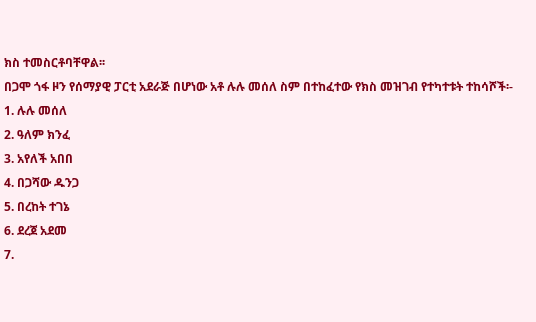ክስ ተመስርቶባቸዋል፡፡
በጋሞ ጎፋ ዞን የሰማያዊ ፓርቲ አደራጅ በሆነው አቶ ሉሉ መሰለ ስም በተከፈተው የክስ መዝገብ የተካተቱት ተከሳሾች፡-
1. ሉሉ መሰለ
2. ዓለም ክንፈ
3. አየለች አበበ
4. በጋሻው ዱንጋ
5. በረከት ተገኔ
6. ደረጀ አደመ
7.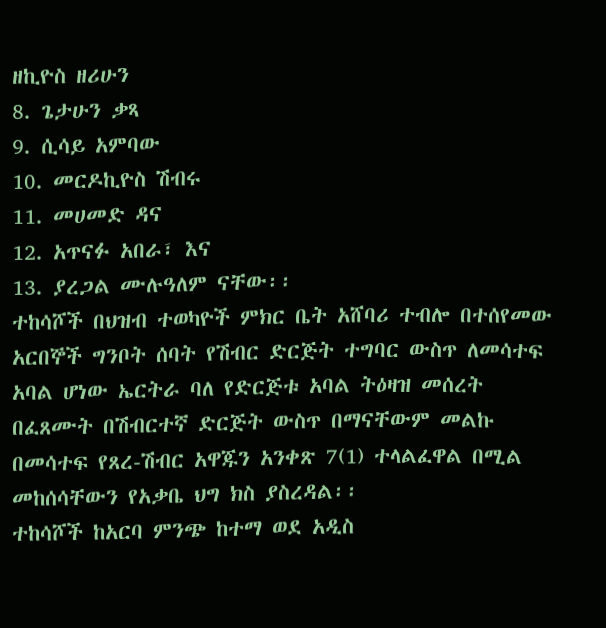ዘኪዮስ ዘሪሁን
8. ጌታሁን ቃጻ
9. ሲሳይ አምባው
10. መርዶኪዮስ ሽብሩ
11. መሀመድ ዳና
12. አጥናፉ አበራ፣ እና
13. ያረጋል ሙሉዓለም ናቸው፡፡
ተከሳሾች በህዝብ ተወካዮች ምክር ቤት አሸባሪ ተብሎ በተሰየመው አርበኞች ግንቦት ሰባት የሽብር ድርጅት ተግባር ውስጥ ለመሳተፍ አባል ሆነው ኤርትራ ባለ የድርጅቱ አባል ትዕዛዝ መሰረት በፈጸሙት በሽብርተኛ ድርጅት ውስጥ በማናቸውም መልኩ በመሳተፍ የጸረ-ሽብር አዋጁን አንቀጽ 7(1) ተላልፈዋል በሚል መከሰሳቸውን የአቃቤ ህግ ክስ ያስረዳል፡፡
ተከሳሾች ከአርባ ምንጭ ከተማ ወደ አዲስ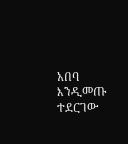አበባ እንዲመጡ ተደርገው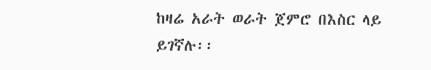ከዛሬ አራት ወራት ጀምሮ በእስር ላይ ይገኛሉ፡፡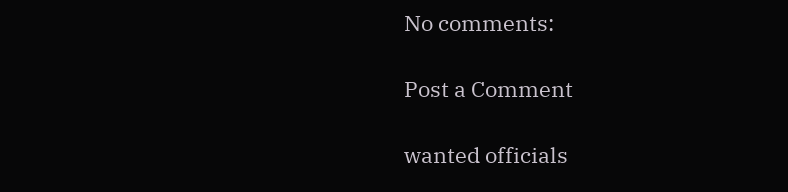No comments:

Post a Comment

wanted officials